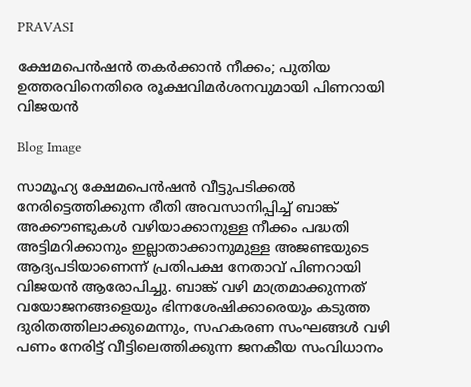PRAVASI

ക്ഷേമപെൻഷൻ തകർക്കാൻ നീക്കം; പുതിയ ഉത്തരവിനെതിരെ രൂക്ഷവിമർശനവുമായി പിണറായി വിജയൻ

Blog Image

സാമൂഹ്യ ക്ഷേമപെൻഷൻ വീട്ടുപടിക്കൽ നേരിട്ടെത്തിക്കുന്ന രീതി അവസാനിപ്പിച്ച് ബാങ്ക് അക്കൗണ്ടുകൾ വഴിയാക്കാനുള്ള നീക്കം പദ്ധതി അട്ടിമറിക്കാനും ഇല്ലാതാക്കാനുമുള്ള അജണ്ടയുടെ ആദ്യപടിയാണെന്ന് പ്രതിപക്ഷ നേതാവ് പിണറായി വിജയൻ ആരോപിച്ചു. ബാങ്ക് വഴി മാത്രമാക്കുന്നത് വയോജനങ്ങളെയും ഭിന്നശേഷിക്കാരെയും കടുത്ത ദുരിതത്തിലാക്കുമെന്നും, സഹകരണ സംഘങ്ങൾ വഴി പണം നേരിട്ട് വീട്ടിലെത്തിക്കുന്ന ജനകീയ സംവിധാനം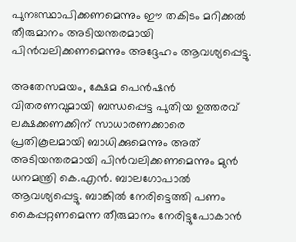പുനഃസ്ഥാപിക്കണമെന്നും ഈ തകിടം മറിക്കൽ തീരുമാനം അടിയന്തരമായി പിൻവലിക്കണമെന്നും അദ്ദേഹം ആവശ്യപ്പെട്ടു.

അതേസമയം, ക്ഷേമ പെൻഷൻ വിതരണവുമായി ബന്ധപ്പെട്ട പുതിയ ഉത്തരവ് ലക്ഷക്കണക്കിന് സാധാരണക്കാരെ പ്രതികൂലമായി ബാധിക്കുമെന്നും അത് അടിയന്തരമായി പിൻവലിക്കണമെന്നും മുൻ ധനമന്ത്രി കെ.എൻ. ബാലഗോപാൽ ആവശ്യപ്പെട്ടു. ബാങ്കിൽ നേരിട്ടെത്തി പണം കൈപ്പറ്റണമെന്ന തീരുമാനം നേരിട്ടുപോകാൻ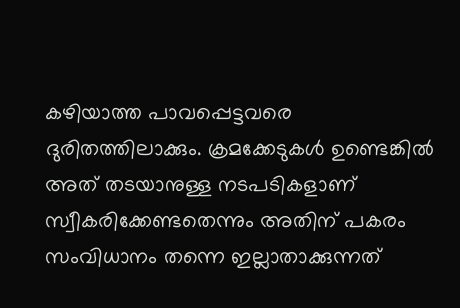കഴിയാത്ത പാവപ്പെട്ടവരെ ദുരിതത്തിലാക്കും. ക്രമക്കേടുകൾ ഉണ്ടെങ്കിൽ അത് തടയാനുള്ള നടപടികളാണ് സ്വീകരിക്കേണ്ടതെന്നും അതിന് പകരം സംവിധാനം തന്നെ ഇല്ലാതാക്കുന്നത്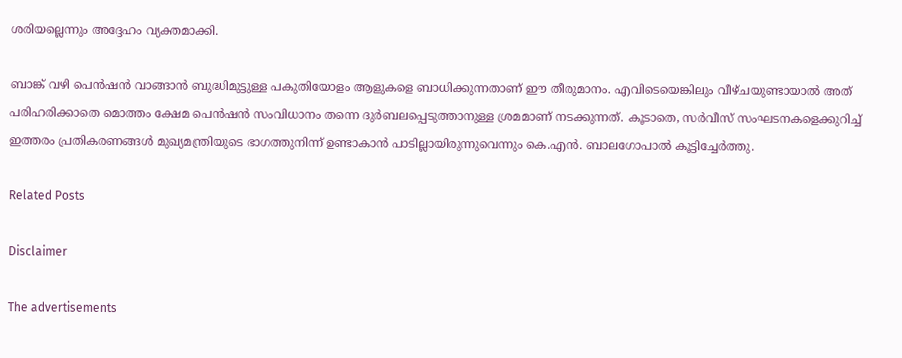ശരിയല്ലെന്നും അദ്ദേഹം വ്യക്തമാക്കി.

ബാങ്ക് വഴി പെൻഷൻ വാങ്ങാൻ ബുദ്ധിമുട്ടുള്ള പകുതിയോളം ആളുകളെ ബാധിക്കുന്നതാണ് ഈ തീരുമാനം. എവിടെയെങ്കിലും വീഴ്ചയുണ്ടായാൽ അത് പരിഹരിക്കാതെ മൊത്തം ക്ഷേമ പെൻഷൻ സംവിധാനം തന്നെ ദുർബലപ്പെടുത്താനുള്ള ശ്രമമാണ് നടക്കുന്നത്. കൂടാതെ, സർവീസ് സംഘടനകളെക്കുറിച്ച് ഇത്തരം പ്രതികരണങ്ങൾ മുഖ്യമന്ത്രിയുടെ ഭാഗത്തുനിന്ന് ഉണ്ടാകാൻ പാടില്ലായിരുന്നുവെന്നും കെ.എൻ. ബാലഗോപാൽ കൂട്ടിച്ചേർത്തു.

Related Posts

Disclaimer

The advertisements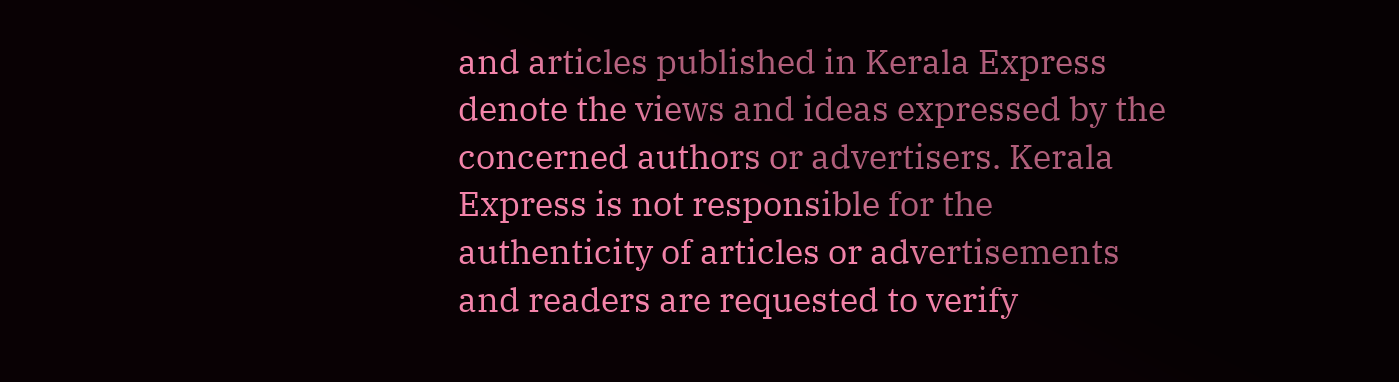and articles published in Kerala Express denote the views and ideas expressed by the concerned authors or advertisers. Kerala Express is not responsible for the authenticity of articles or advertisements and readers are requested to verify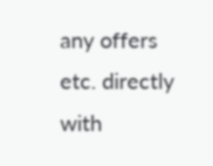any offers etc. directly with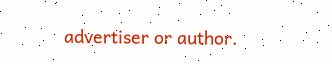advertiser or author.